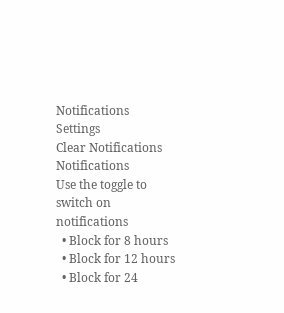Notifications
Settings
Clear Notifications
Notifications
Use the toggle to switch on notifications
  • Block for 8 hours
  • Block for 12 hours
  • Block for 24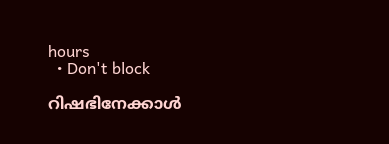hours
  • Don't block

റിഷഭിനേക്കാള്‍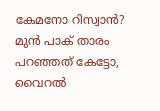കേമനോ റിസ്വാന്‍? മുന്‍ പാക് താരം പറഞ്ഞത് കേട്ടോ, വൈറല്‍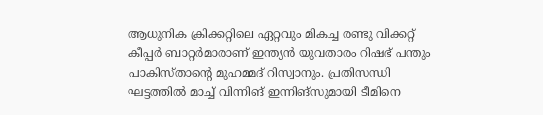ആധുനിക ക്രിക്കറ്റിലെ ഏറ്റവും മികച്ച രണ്ടു വിക്കറ്റ് കീപ്പര്‍ ബാറ്റര്‍മാരാണ് ഇന്ത്യന്‍ യുവതാരം റിഷഭ് പന്തും പാകിസ്താന്റെ മുഹമ്മദ് റിസ്വാനും. പ്രതിസന്ധി ഘട്ടത്തില്‍ മാച്ച് വിന്നിങ് ഇന്നിങ്‌സുമായി ടീമിനെ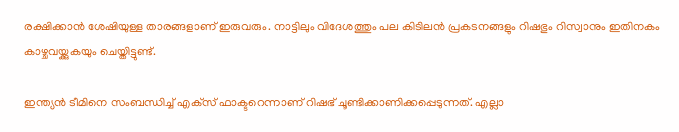രക്ഷിക്കാന്‍ ശേഷിയുള്ള താരങ്ങളാണ് ഇരുവരും. നാട്ടിലും വിദേശത്തും പല കിടിലന്‍ പ്രകടനങ്ങളും റിഷഭും റിസ്വാനും ഇതിനകം കാഴ്ചവയ്ക്കുകയും ചെയ്തിട്ടുണ്ട്.

ഇന്ത്യന്‍ ടീമിനെ സംബന്ധിച്ച് എക്‌സ് ഫാക്ടറെന്നാണ് റിഷഭ് ചൂണ്ടിക്കാണിക്കപ്പെടുന്നത്. എല്ലാ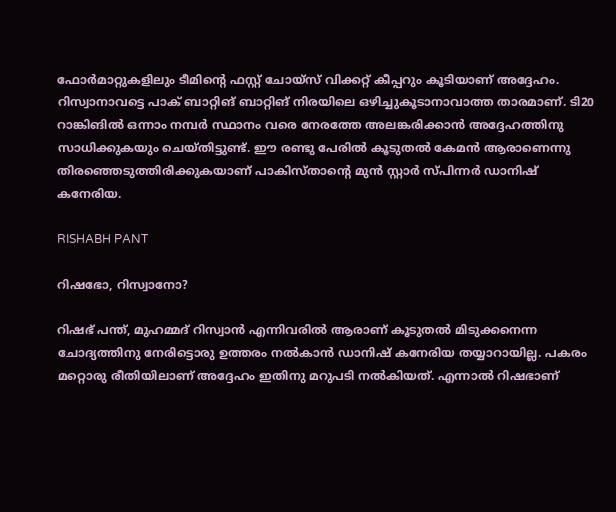ഫോര്‍മാറ്റുകളിലും ടീമിന്റെ ഫസ്റ്റ് ചോയ്‌സ് വിക്കറ്റ് കീപ്പറും കൂടിയാണ് അദ്ദേഹം. റിസ്വാനാവട്ടെ പാക് ബാറ്റിങ് ബാറ്റിങ് നിരയിലെ ഒഴിച്ചുകൂടാനാവാത്ത താരമാണ്. ടി20 റാങ്കിങില്‍ ഒന്നാം നമ്പര്‍ സ്ഥാനം വരെ നേരത്തേ അലങ്കരിക്കാന്‍ അദ്ദേഹത്തിനു സാധിക്കുകയും ചെയ്തിട്ടുണ്ട്. ഈ രണ്ടു പേരില്‍ കൂടുതല്‍ കേമന്‍ ആരാണെന്നു തിരഞ്ഞെടുത്തിരിക്കുകയാണ് പാകിസ്താന്റെ മുന്‍ സ്റ്റാര്‍ സ്പിന്നര്‍ ഡാനിഷ് കനേരിയ.

RISHABH PANT

റിഷഭോ, റിസ്വാനോ?

റിഷഭ് പന്ത്, മുഹമ്മദ് റിസ്വാന്‍ എന്നിവരില്‍ ആരാണ് കൂടുതല്‍ മിടുക്കനെന്ന ചോദ്യത്തിനു നേരിട്ടൊരു ഉത്തരം നല്‍കാന്‍ ഡാനിഷ് കനേരിയ തയ്യാറായില്ല. പകരം മറ്റൊരു രീതിയിലാണ് അദ്ദേഹം ഇതിനു മറുപടി നല്‍കിയത്. എന്നാല്‍ റിഷഭാണ്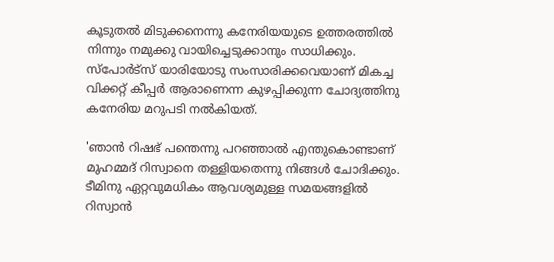കൂടുതല്‍ മിടുക്കനെന്നു കനേരിയയുടെ ഉത്തരത്തില്‍ നിന്നും നമുക്കു വായിച്ചെടുക്കാനും സാധിക്കും. സ്‌പോര്‍ട്‌സ് യാരിയോടു സംസാരിക്കവെയാണ് മികച്ച വിക്കറ്റ് കീപ്പര്‍ ആരാണെന്ന കുഴപ്പിക്കുന്ന ചോദ്യത്തിനു കനേരിയ മറുപടി നല്‍കിയത്.

'ഞാന്‍ റിഷഭ് പന്തെന്നു പറഞ്ഞാല്‍ എന്തുകൊണ്ടാണ് മുഹമ്മദ് റിസ്വാനെ തള്ളിയതെന്നു നിങ്ങള്‍ ചോദിക്കും. ടീമിനു ഏറ്റവുമധികം ആവശ്യമുള്ള സമയങ്ങളില്‍ റിസ്വാന്‍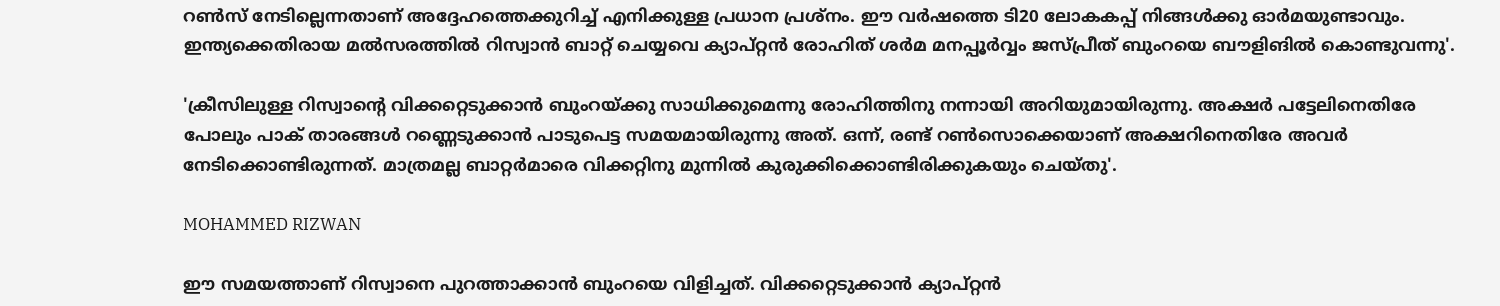റണ്‍സ് നേടില്ലെന്നതാണ് അദ്ദേഹത്തെക്കുറിച്ച് എനിക്കുള്ള പ്രധാന പ്രശ്‌നം. ഈ വര്‍ഷത്തെ ടി20 ലോകകപ്പ് നിങ്ങള്‍ക്കു ഓര്‍മയുണ്ടാവും. ഇന്ത്യക്കെതിരായ മല്‍സരത്തില്‍ റിസ്വാന്‍ ബാറ്റ് ചെയ്യവെ ക്യാപ്റ്റന്‍ രോഹിത് ശര്‍മ മനപ്പൂര്‍വ്വം ജസ്പ്രീത് ബുംറയെ ബൗളിങില്‍ കൊണ്ടുവന്നു'.

'ക്രീസിലുള്ള റിസ്വാന്റെ വിക്കറ്റെടുക്കാന്‍ ബുംറയ്ക്കു സാധിക്കുമെന്നു രോഹിത്തിനു നന്നായി അറിയുമായിരുന്നു. അക്ഷര്‍ പട്ടേലിനെതിരേ പോലും പാക് താരങ്ങള്‍ റണ്ണെടുക്കാന്‍ പാടുപെട്ട സമയമായിരുന്നു അത്. ഒന്ന്, രണ്ട് റണ്‍സൊക്കെയാണ് അക്ഷറിനെതിരേ അവര്‍ നേടിക്കൊണ്ടിരുന്നത്. മാത്രമല്ല ബാറ്റര്‍മാരെ വിക്കറ്റിനു മുന്നില്‍ കുരുക്കിക്കൊണ്ടിരിക്കുകയും ചെയ്തു'.

MOHAMMED RIZWAN

ഈ സമയത്താണ് റിസ്വാനെ പുറത്താക്കാന്‍ ബുംറയെ വിളിച്ചത്. വിക്കറ്റെടുക്കാന്‍ ക്യാപ്റ്റന്‍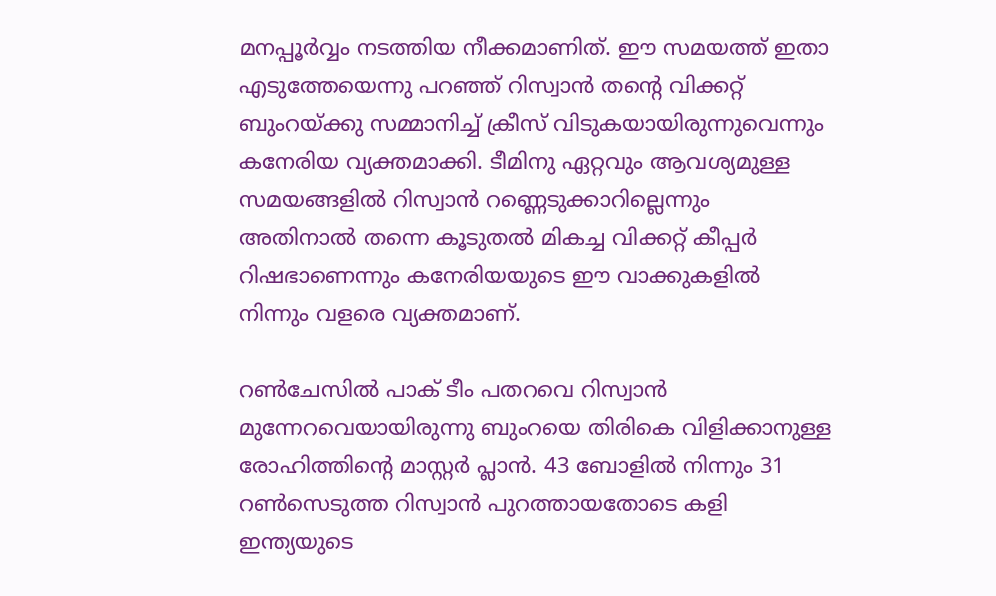മനപ്പൂര്‍വ്വം നടത്തിയ നീക്കമാണിത്. ഈ സമയത്ത് ഇതാ എടുത്തേയെന്നു പറഞ്ഞ് റിസ്വാന്‍ തന്റെ വിക്കറ്റ് ബുംറയ്ക്കു സമ്മാനിച്ച് ക്രീസ് വിടുകയായിരുന്നുവെന്നും കനേരിയ വ്യക്തമാക്കി. ടീമിനു ഏറ്റവും ആവശ്യമുള്ള സമയങ്ങളില്‍ റിസ്വാന്‍ റണ്ണെടുക്കാറില്ലെന്നും അതിനാല്‍ തന്നെ കൂടുതല്‍ മികച്ച വിക്കറ്റ് കീപ്പര്‍ റിഷഭാണെന്നും കനേരിയയുടെ ഈ വാക്കുകളില്‍ നിന്നും വളരെ വ്യക്തമാണ്.

റണ്‍ചേസില്‍ പാക് ടീം പതറവെ റിസ്വാന്‍ മുന്നേറവെയായിരുന്നു ബുംറയെ തിരികെ വിളിക്കാനുള്ള രോഹിത്തിന്റെ മാസ്റ്റര്‍ പ്ലാന്‍. 43 ബോളില്‍ നിന്നും 31 റണ്‍സെടുത്ത റിസ്വാന്‍ പുറത്തായതോടെ കളി ഇന്ത്യയുടെ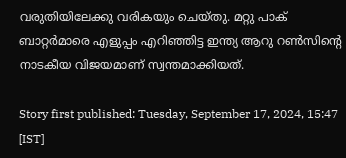വരുതിയിലേക്കു വരികയും ചെയ്തു. മറ്റു പാക് ബാറ്റര്‍മാരെ എളുപ്പം എറിഞ്ഞിട്ട ഇന്ത്യ ആറു റണ്‍സിന്റെ നാടകീയ വിജയമാണ് സ്വന്തമാക്കിയത്.

Story first published: Tuesday, September 17, 2024, 15:47 [IST]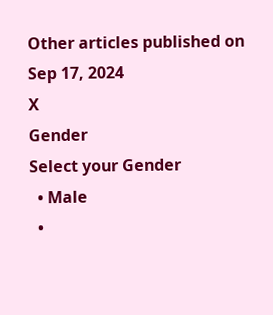Other articles published on Sep 17, 2024
X
Gender
Select your Gender
  • Male
  •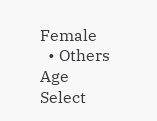Female
  • Others
Age
Select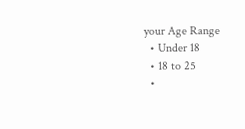your Age Range
  • Under 18
  • 18 to 25
  •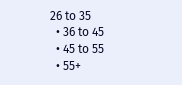26 to 35
  • 36 to 45
  • 45 to 55
  • 55+